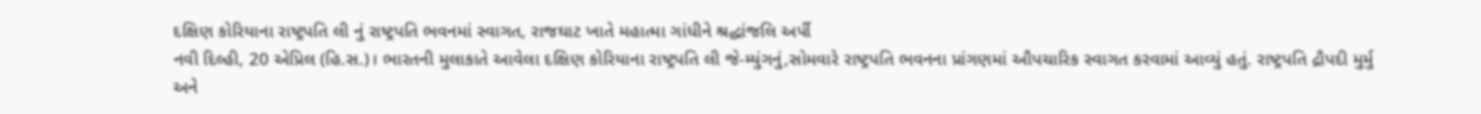દક્ષિણ કોરિયાના રાષ્ટ્રપતિ લી નું રાષ્ટ્રપતિ ભવનમાં સ્વાગત, રાજઘાટ ખાતે મહાત્મા ગાંધીને શ્રદ્ધાંજલિ અર્પી
નવી દિલ્હી, 20 એપ્રિલ (હિ.સ.)। ભારતની મુલાકાતે આવેલા દક્ષિણ કોરિયાના રાષ્ટ્રપતિ લી જે-મ્યુંગનું,સોમવારે રાષ્ટ્રપતિ ભવનના પ્રાંગણમાં ઔપચારિક સ્વાગત કરવામાં આવ્યું હતું. રાષ્ટ્રપતિ દ્રૌપદી મુર્મુ અને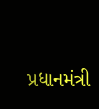પ્રધાનમંત્રી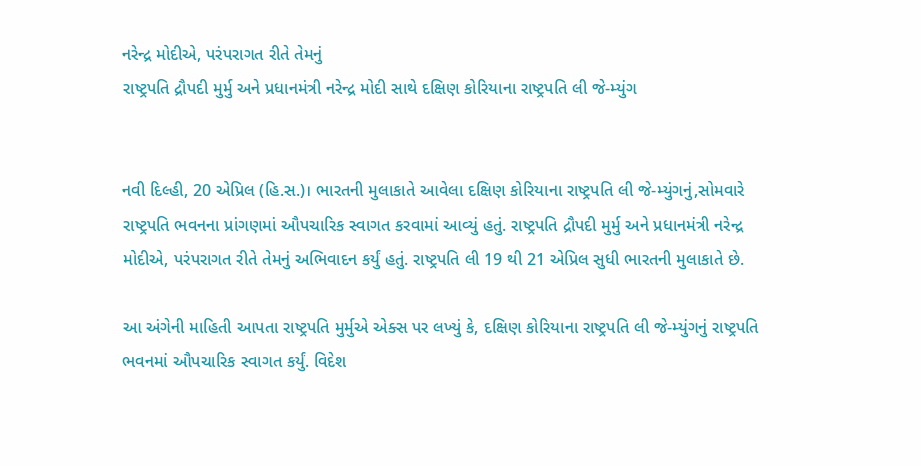નરેન્દ્ર મોદીએ, પરંપરાગત રીતે તેમનું
રાષ્ટ્રપતિ દ્રૌપદી મુર્મુ અને પ્રધાનમંત્રી નરેન્દ્ર મોદી સાથે દક્ષિણ કોરિયાના રાષ્ટ્રપતિ લી જે-મ્યુંગ


નવી દિલ્હી, 20 એપ્રિલ (હિ.સ.)। ભારતની મુલાકાતે આવેલા દક્ષિણ કોરિયાના રાષ્ટ્રપતિ લી જે-મ્યુંગનું,સોમવારે રાષ્ટ્રપતિ ભવનના પ્રાંગણમાં ઔપચારિક સ્વાગત કરવામાં આવ્યું હતું. રાષ્ટ્રપતિ દ્રૌપદી મુર્મુ અને પ્રધાનમંત્રી નરેન્દ્ર મોદીએ, પરંપરાગત રીતે તેમનું અભિવાદન કર્યું હતું. રાષ્ટ્રપતિ લી 19 થી 21 એપ્રિલ સુધી ભારતની મુલાકાતે છે.

આ અંગેની માહિતી આપતા રાષ્ટ્રપતિ મુર્મુએ એક્સ પર લખ્યું કે, દક્ષિણ કોરિયાના રાષ્ટ્રપતિ લી જે-મ્યુંગનું રાષ્ટ્રપતિ ભવનમાં ઔપચારિક સ્વાગત કર્યું. વિદેશ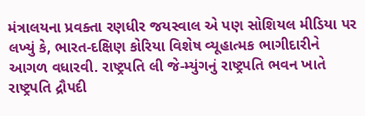મંત્રાલયના પ્રવક્તા રણધીર જયસ્વાલ એ પણ સોશિયલ મીડિયા પર લખ્યું કે, ભારત-દક્ષિણ કોરિયા વિશેષ વ્યૂહાત્મક ભાગીદારીને આગળ વધારવી. રાષ્ટ્રપતિ લી જે-મ્યુંગનું રાષ્ટ્રપતિ ભવન ખાતે રાષ્ટ્રપતિ દ્રૌપદી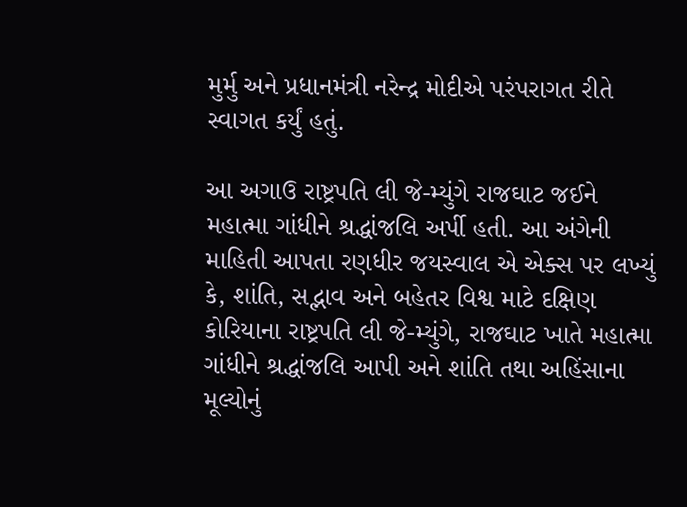મુર્મુ અને પ્રધાનમંત્રી નરેન્દ્ર મોદીએ પરંપરાગત રીતે સ્વાગત કર્યું હતું.

આ અગાઉ રાષ્ટ્રપતિ લી જે-મ્યુંગે રાજઘાટ જઈને મહાત્મા ગાંધીને શ્રદ્ધાંજલિ અર્પી હતી. આ અંગેની માહિતી આપતા રણધીર જયસ્વાલ એ એક્સ પર લખ્યું કે, શાંતિ, સદ્ભાવ અને બહેતર વિશ્વ માટે દક્ષિણ કોરિયાના રાષ્ટ્રપતિ લી જે-મ્યુંગે, રાજઘાટ ખાતે મહાત્મા ગાંધીને શ્રદ્ધાંજલિ આપી અને શાંતિ તથા અહિંસાના મૂલ્યોનું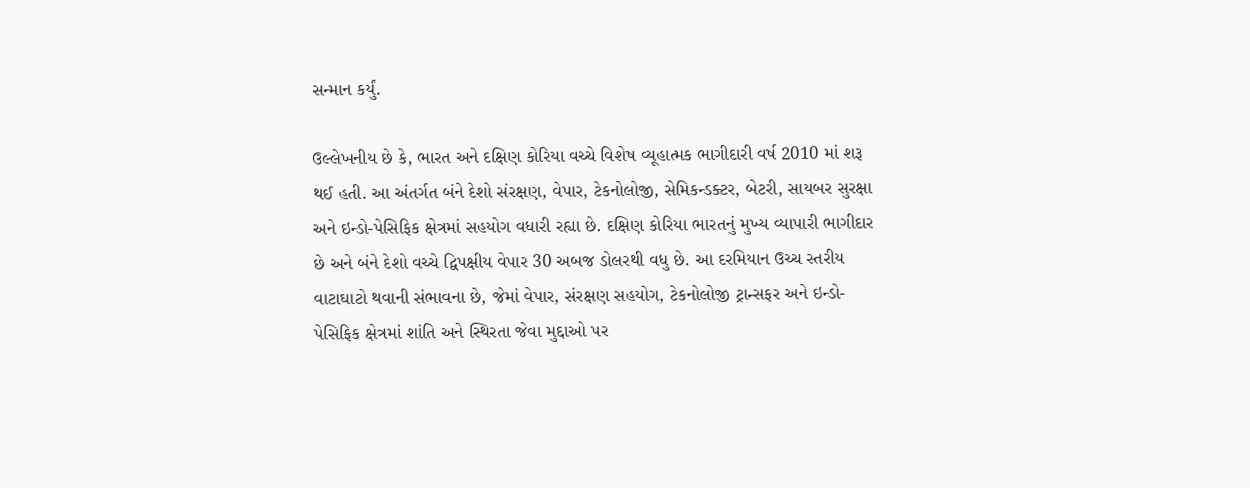સન્માન કર્યું.

ઉલ્લેખનીય છે કે, ભારત અને દક્ષિણ કોરિયા વચ્ચે વિશેષ વ્યૂહાત્મક ભાગીદારી વર્ષ 2010 માં શરૂ થઈ હતી. આ અંતર્ગત બંને દેશો સંરક્ષણ, વેપાર, ટેકનોલોજી, સેમિકન્ડક્ટર, બેટરી, સાયબર સુરક્ષા અને ઇન્ડો-પેસિફિક ક્ષેત્રમાં સહયોગ વધારી રહ્યા છે. દક્ષિણ કોરિયા ભારતનું મુખ્ય વ્યાપારી ભાગીદાર છે અને બંને દેશો વચ્ચે દ્વિપક્ષીય વેપાર 30 અબજ ડોલરથી વધુ છે. આ દરમિયાન ઉચ્ચ સ્તરીય વાટાઘાટો થવાની સંભાવના છે, જેમાં વેપાર, સંરક્ષણ સહયોગ, ટેકનોલોજી ટ્રાન્સફર અને ઇન્ડો-પેસિફિક ક્ષેત્રમાં શાંતિ અને સ્થિરતા જેવા મુદ્દાઓ પર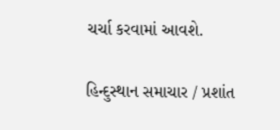ચર્ચા કરવામાં આવશે.

હિન્દુસ્થાન સમાચાર / પ્રશાંત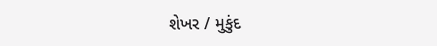શેખર / મુકુંદ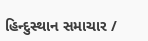હિન્દુસ્થાન સમાચાર /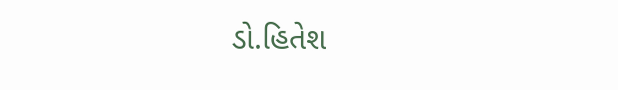ડો.હિતેશ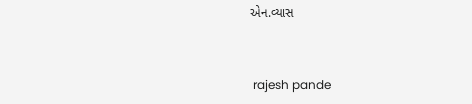એન.વ્યાસ


 rajesh pande